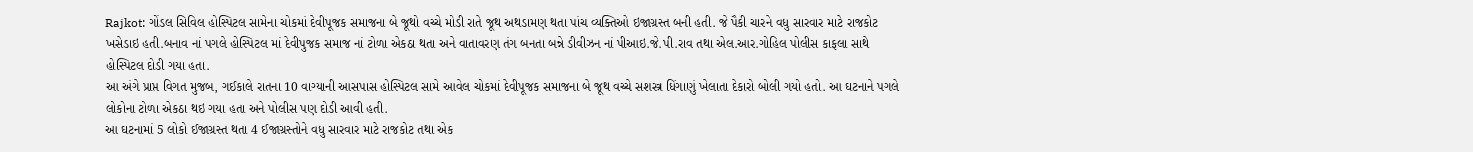Rajkot: ગોંડલ સિવિલ હોસ્પિટલ સામેના ચોકમાં દેવીપૂજક સમાજના બે જૂથો વચ્ચે મોડી રાતે જૂથ અથડામણ થતા પાંચ વ્યક્તિઓ ઇજાગ્રસ્ત બની હતી. જે પૈકી ચારને વધુ સારવાર માટે રાજકોટ ખસેડાઇ હતી.બનાવ નાં પગલે હોસ્પિટલ માં દેવીપુજક સમાજ નાં ટોળા એકઠા થતા અને વાતાવરણ તંગ બનતા બન્ને ડીવીઝન નાં પીઆઇ.જે.પી.રાવ તથા એલ.આર.ગોહિલ પોલીસ કાફલા સાથે હોસ્પિટલ દોડી ગયા હતા.
આ અંગે પ્રાપ્ત વિગત મુજબ, ગઈકાલે રાતના 10 વાગ્યાની આસપાસ હોસ્પિટલ સામે આવેલ ચોકમાં દેવીપૂજક સમાજના બે જૂથ વચ્ચે સશસ્ત્ર ધિંગાણું ખેલાતા દેકારો બોલી ગયો હતો. આ ઘટનાને પગલે લોકોના ટોળા એકઠા થઇ ગયા હતા અને પોલીસ પણ દોડી આવી હતી.
આ ઘટનામાં 5 લોકો ઈજાગ્રસ્ત થતા 4 ઈજાગ્રસ્તોને વધુ સારવાર માટે રાજકોટ તથા એક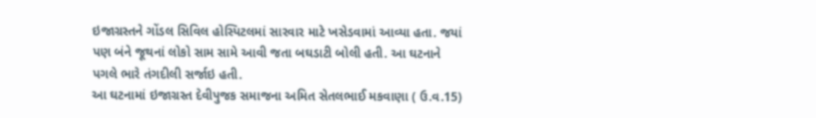ઇજાગ્રસ્તને ગોંડલ સિવિલ હોસ્પિટલમાં સારવાર માટે ખસેડવામાં આવ્યા હતા. જયાં પણ બંને જૂથનાં લોકો સામ સામે આવી જતા બઘડાટી બોલી હતી. આ ઘટનાને પગલે ભારે તંગદીલી સર્જાઇ હતી.
આ ઘટનામાં ઇજાગ્રસ્ત દેવીપુજક સમાજના અમિત સેતલભાઈ મકવાણા ( ઉ.વ.15)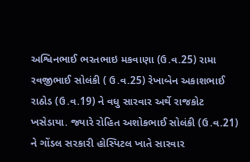અશ્વિનભાઈ ભરતભાઇ મકવાણા (ઉ.વ.25) રામા રવજીભાઈ સોલંકી ( ઉ.વ.25) રેખાબેન અકાશભાઈ રાઠોડ (ઉ.વ.19) ને વધુ સારવાર અર્થે રાજકોટ ખસેડાયા. જ્યારે રોહિત અશોકભાઈ સોલંકી (ઉ.વ.21) ને ગોંડલ સરકારી હોસ્પિટલ ખાતે સારવાર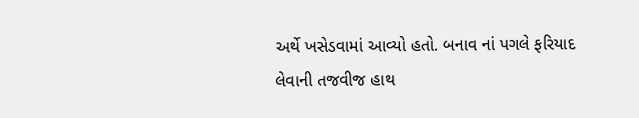અર્થે ખસેડવામાં આવ્યો હતો. બનાવ નાં પગલે ફરિયાદ લેવાની તજવીજ હાથ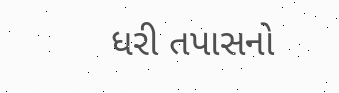ધરી તપાસનો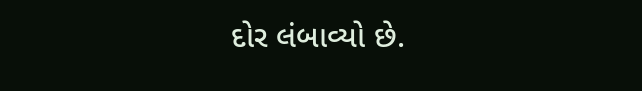દોર લંબાવ્યો છે.